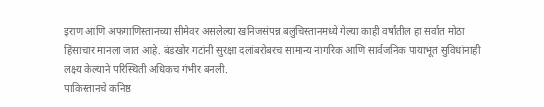इराण आणि अफगाणिस्तानच्या सीमेवर असलेल्या खनिजसंपन्न बलुचिस्तानमध्ये गेल्या काही वर्षांतील हा सर्वात मोठा हिंसाचार मानला जात आहे. बंडखोर गटांनी सुरक्षा दलांबरोबरच सामान्य नागरिक आणि सार्वजनिक पायाभूत सुविधांनाही लक्ष्य केल्याने परिस्थिती अधिकच गंभीर बनली.
पाकिस्तानचे कनिष्ठ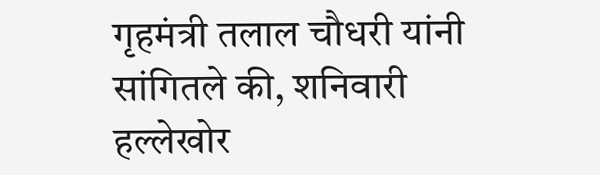गृहमंत्री तलाल चौधरी यांनी सांगितले की, शनिवारी हल्लेखोर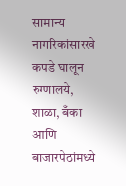सामान्य नागरिकांसारखे कपडे घालून रुग्णालये, शाळा, बँका आणि बाजारपेठांमध्ये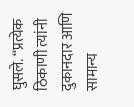घुसले. “प्रत्येक ठिकाणी त्यांनी दुकानदार आणि सामान्य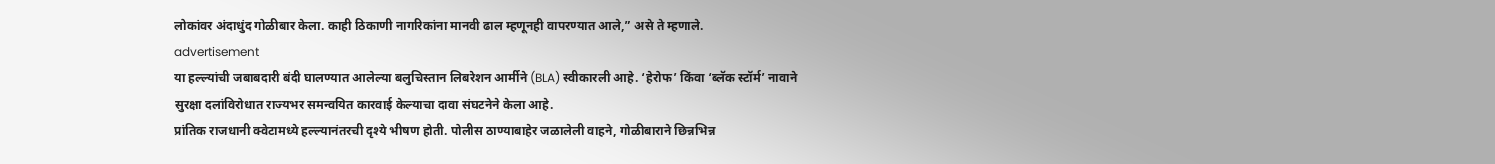लोकांवर अंदाधुंद गोळीबार केला. काही ठिकाणी नागरिकांना मानवी ढाल म्हणूनही वापरण्यात आले,” असे ते म्हणाले.
advertisement
या हल्ल्यांची जबाबदारी बंदी घालण्यात आलेल्या बलुचिस्तान लिबरेशन आर्मीने (BLA) स्वीकारली आहे. ‘हेरोफ’ किंवा ‘ब्लॅक स्टॉर्म’ नावाने सुरक्षा दलांविरोधात राज्यभर समन्वयित कारवाई केल्याचा दावा संघटनेने केला आहे.
प्रांतिक राजधानी क्वेटामध्ये हल्ल्यानंतरची दृश्ये भीषण होती. पोलीस ठाण्याबाहेर जळालेली वाहने, गोळीबाराने छिन्नभिन्न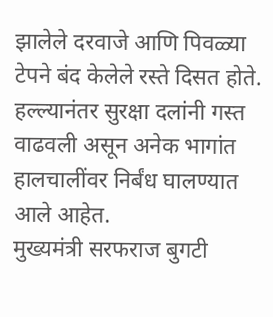झालेले दरवाजे आणि पिवळ्या टेपने बंद केलेले रस्ते दिसत होते. हल्ल्यानंतर सुरक्षा दलांनी गस्त वाढवली असून अनेक भागांत हालचालींवर निर्बंध घालण्यात आले आहेत.
मुख्यमंत्री सरफराज बुगटी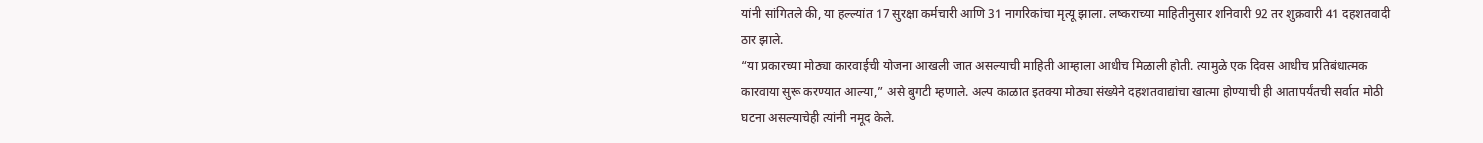यांनी सांगितले की, या हल्ल्यांत 17 सुरक्षा कर्मचारी आणि 31 नागरिकांचा मृत्यू झाला. लष्कराच्या माहितीनुसार शनिवारी 92 तर शुक्रवारी 41 दहशतवादी ठार झाले.
“या प्रकारच्या मोठ्या कारवाईची योजना आखली जात असल्याची माहिती आम्हाला आधीच मिळाली होती. त्यामुळे एक दिवस आधीच प्रतिबंधात्मक कारवाया सुरू करण्यात आल्या,” असे बुगटी म्हणाले. अल्प काळात इतक्या मोठ्या संख्येने दहशतवाद्यांचा खात्मा होण्याची ही आतापर्यंतची सर्वात मोठी घटना असल्याचेही त्यांनी नमूद केले.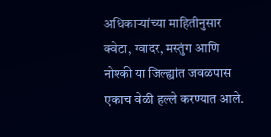अधिकाऱ्यांच्या माहितीनुसार क्वेटा, ग्वादर, मस्तुंग आणि नोश्की या जिल्ह्यांत जवळपास एकाच वेळी हल्ले करण्यात आले.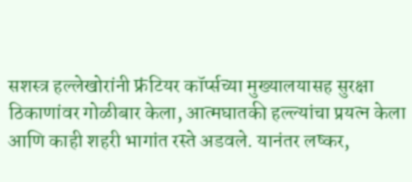सशस्त्र हल्लेखोरांनी फ्रंटियर कॉर्प्सच्या मुख्यालयासह सुरक्षा ठिकाणांवर गोळीबार केला, आत्मघातकी हल्ल्यांचा प्रयत्न केला आणि काही शहरी भागांत रस्ते अडवले. यानंतर लष्कर,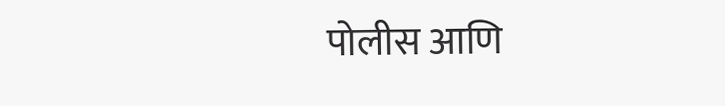पोलीस आणि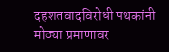दहशतवादविरोधी पथकांनी मोठ्या प्रमाणावर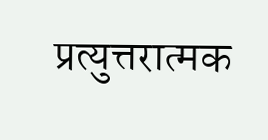प्रत्युत्तरात्मक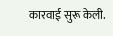कारवाई सुरू केली.